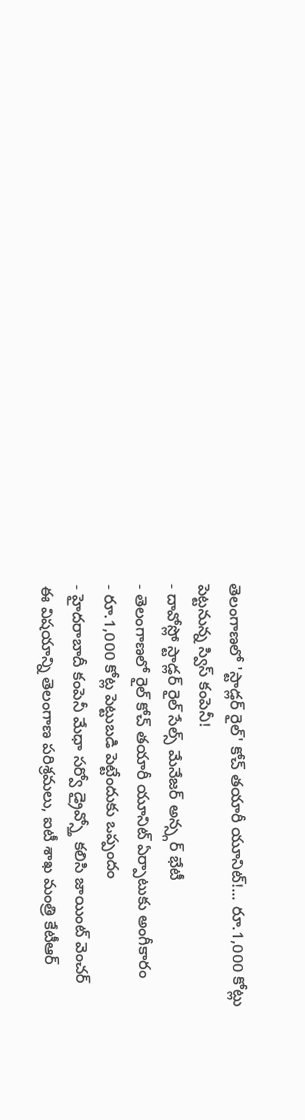తెలంగాణలో 'స్టాడ్లర్ రైల్' కోచ్ తయారీ యూనిట్!... రూ.1,000 కోట్లు పెట్టనున్న స్విస్ కంపెనీ!
- దావోస్లో స్టాడ్లర్ రైల్ సేల్స్ మేనేజర్ అన్స్గర్ భేటీ
- తెలంగాణలో రైల్ కోచ్ తయారీ యూనిట్ ఏర్పాటుకు అంగీకారం
- రూ.1,000 కోట్ల పెట్టుబడి పెట్టేందుకు ఒప్పందం
- హైదరాబాదీ కంపెనీ మేధా సర్వో డ్రైవ్స్తో కలిసి జాయింట్ వెంచర్
ఈ విషయాన్ని తెలంగాణ పరిశ్రమలు, ఐటీ శాఖ మంత్రి కేటీఆర్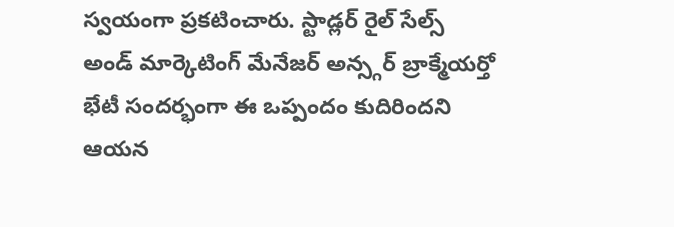స్వయంగా ప్రకటించారు. స్టాడ్లర్ రైల్ సేల్స్ అండ్ మార్కెటింగ్ మేనేజర్ అన్స్గర్ బ్రాక్మేయర్తో భేటీ సందర్భంగా ఈ ఒప్పందం కుదిరిందని ఆయన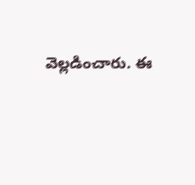వెల్లడించారు. ఈ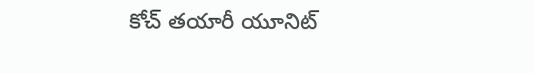కోచ్ తయారీ యూనిట్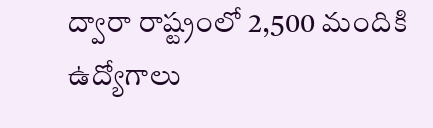ద్వారా రాష్ట్రంలో 2,500 మందికి ఉద్యోగాలు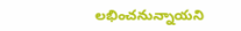లభించనున్నాయని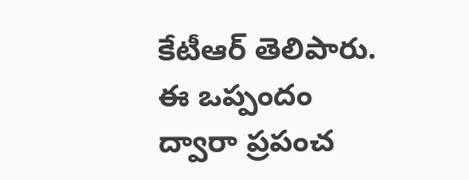కేటీఆర్ తెలిపారు. ఈ ఒప్పందం ద్వారా ప్రపంచ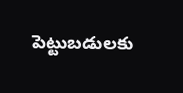పెట్టుబడులకు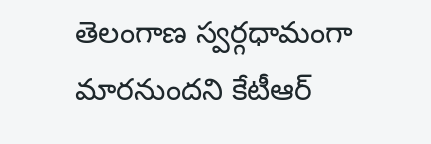తెలంగాణ స్వర్గధామంగా మారనుందని కేటీఆర్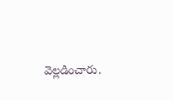వెల్లడించారు.